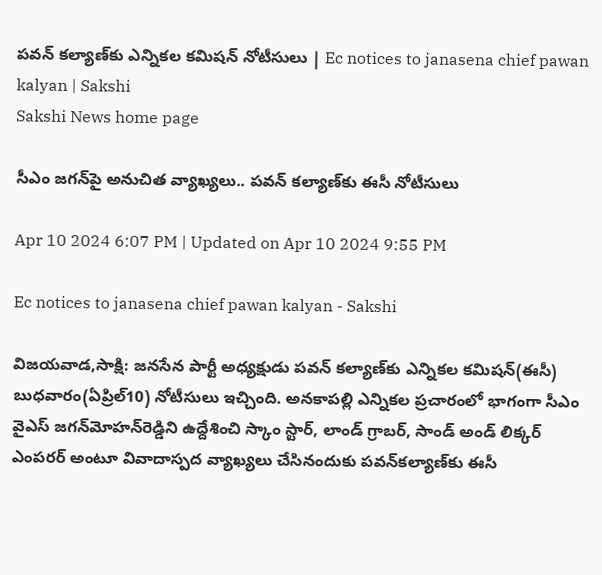పవన్‌ కల్యాణ్‌కు ఎన్నికల కమిషన్‌ నోటీసులు | Ec notices to janasena chief pawan kalyan | Sakshi
Sakshi News home page

సీఎం జగన్‌పై అనుచిత వ్యాఖ్యలు.. పవన్‌ కల్యాణ్‌కు ఈసీ నోటీసులు

Apr 10 2024 6:07 PM | Updated on Apr 10 2024 9:55 PM

Ec notices to janasena chief pawan kalyan - Sakshi

విజయవాడ,సాక్షి: జనసేన పార్టీ అధ్యక్షుడు పవన్ కల్యాణ్‌కు ఎన్నికల కమిషన్‌(ఈసీ) బుధవారం(ఏప్రిల్‌10) నోటీసులు ఇచ్చింది. అనకాపల్లి ఎన్నికల ప్రచారంలో భాగంగా సీఎం వైఎస్‌ జగన్‌మోహన్‌రెడ్డిని ఉద్దేశించి స్కాం స్టార్, లాండ్ గ్రాబర్, సాండ్ అండ్ లిక్కర్ ఎంపరర్ అంటూ వివాదాస్పద వ్యాఖ్యలు చేసినందుకు పవన్‌కల్యాణ్‌కు ఈసీ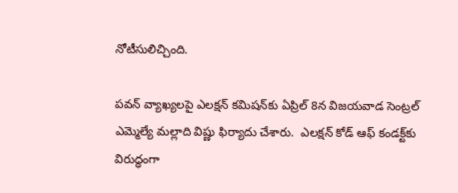నోటీసులిచ్చింది.

పవన్‌ వ్యాఖ్యలపై ఎలక్షన్ కమిషన్‌కు ఏప్రిల్‌ 8న విజయవాడ సెంట్రల్‌ ఎమ్మెల్యే మల్లాది విష్ణు ఫిర్యాదు చేశారు.  ఎలక్షన్ కోడ్ ఆఫ్ కండక్ట్‌కు విరుద్ధంగా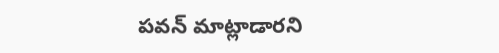పవన్‌ మాట్లాడారని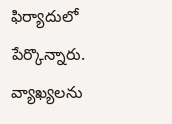ఫిర్యాదులో పేర్కొన్నారు. వ్యాఖ్యలను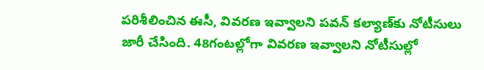పరిశీలించిన ఈసీ, వివరణ ఇవ్వాలని పవన్ కల్యాణ్‌కు నోటీసులు జారీ చేసింది. 48గంటల్లోగా వివరణ ఇవ్వాలని నోటీసుల్లో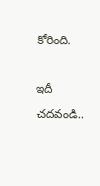కోరింది.

ఇదీ చదవండి..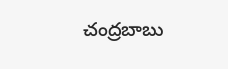చంద్రబాబు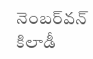నెంబర్‌వన్‌ కిలాడీ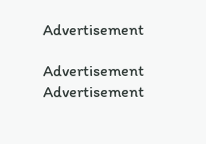Advertisement

Advertisement
Advertisement